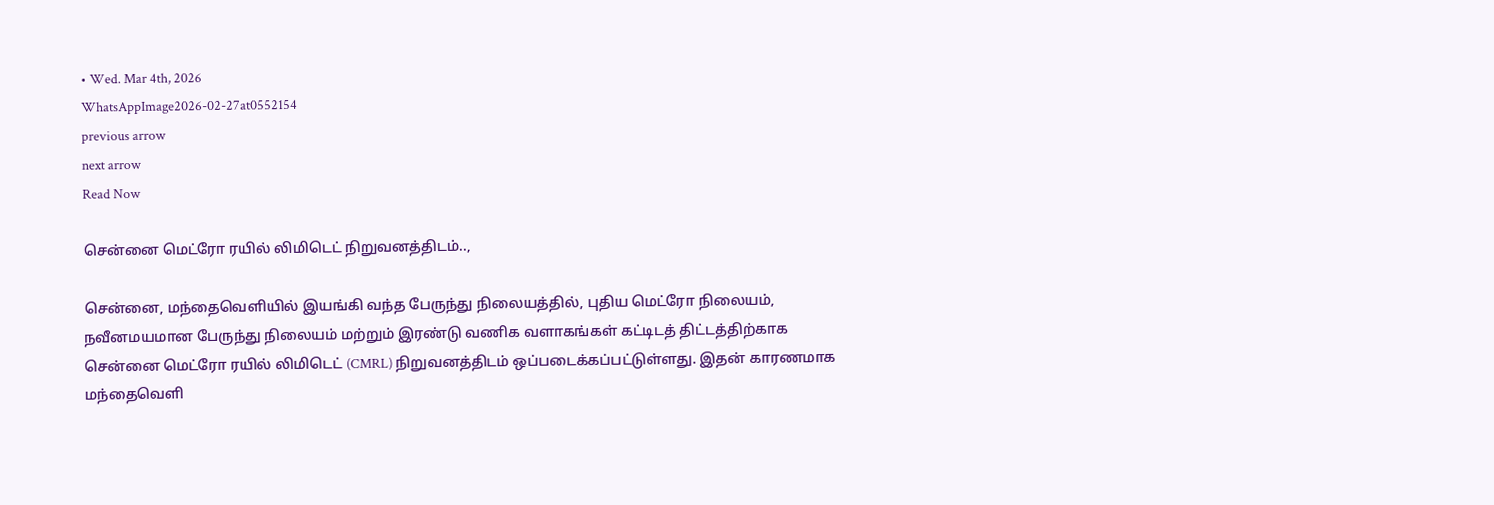• Wed. Mar 4th, 2026
WhatsAppImage2026-02-27at0552154
previous arrow
next arrow
Read Now

சென்னை மெட்ரோ ரயில் லிமிடெட் நிறுவனத்திடம்..,

சென்னை, மந்தைவெளியில் இயங்கி வந்த பேருந்து நிலையத்தில், புதிய மெட்ரோ நிலையம், நவீனமயமான பேருந்து நிலையம் மற்றும் இரண்டு வணிக வளாகங்கள் கட்டிடத் திட்டத்திற்காக சென்னை மெட்ரோ ரயில் லிமிடெட் (CMRL) நிறுவனத்திடம் ஒப்படைக்கப்பட்டுள்ளது. இதன் காரணமாக மந்தைவெளி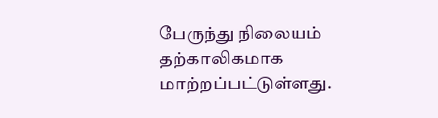பேருந்து நிலையம் தற்காலிகமாக மாற்றப்பட்டுள்ளது.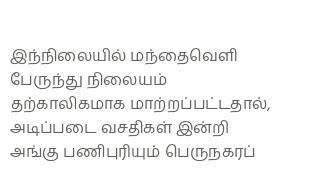இந்நிலையில் மந்தைவெளி பேருந்து நிலையம் தற்காலிகமாக மாற்றப்பட்டதால், அடிப்படை வசதிகள் இன்றி அங்கு பணிபுரியும் பெருநகரப்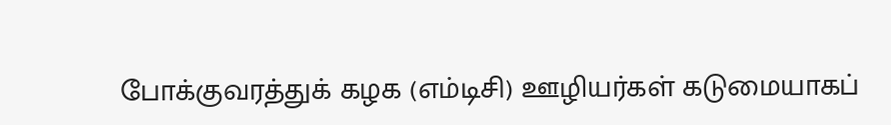போக்குவரத்துக் கழக (எம்டிசி) ஊழியர்கள் கடுமையாகப்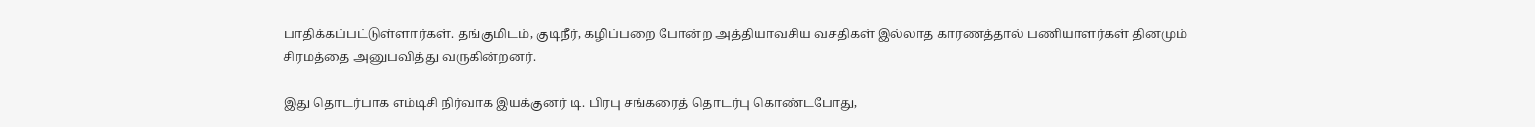பாதிக்கப்பட்டுள்ளார்கள். தங்குமிடம், குடிநீர், கழிப்பறை போன்ற அத்தியாவசிய வசதிகள் இல்லாத காரணத்தால் பணியாளர்கள் தினமும் சிரமத்தை அனுபவித்து வருகின்றனர்.

இது தொடர்பாக எம்டிசி நிர்வாக இயக்குனர் டி. பிரபு சங்கரைத் தொடர்பு கொண்டபோது,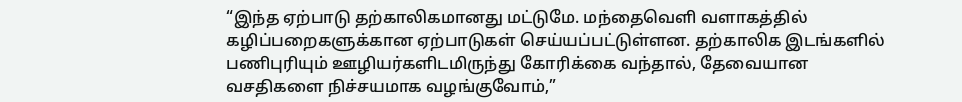“இந்த ஏற்பாடு தற்காலிகமானது மட்டுமே. மந்தைவெளி வளாகத்தில் கழிப்பறைகளுக்கான ஏற்பாடுகள் செய்யப்பட்டுள்ளன. தற்காலிக இடங்களில் பணிபுரியும் ஊழியர்களிடமிருந்து கோரிக்கை வந்தால், தேவையான வசதிகளை நிச்சயமாக வழங்குவோம்,”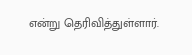என்று தெரிவித்துள்ளார்.